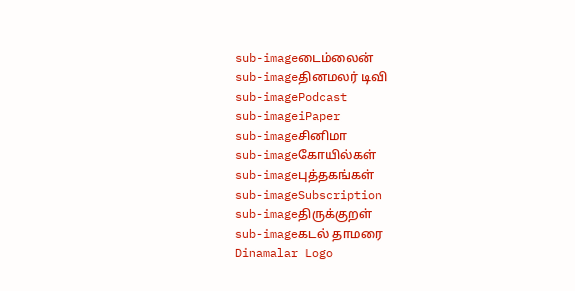sub-imageடைம்லைன்
sub-imageதினமலர் டிவி
sub-imagePodcast
sub-imageiPaper
sub-imageசினிமா
sub-imageகோயில்கள்
sub-imageபுத்தகங்கள்
sub-imageSubscription
sub-imageதிருக்குறள்
sub-imageகடல் தாமரை
Dinamalar Logo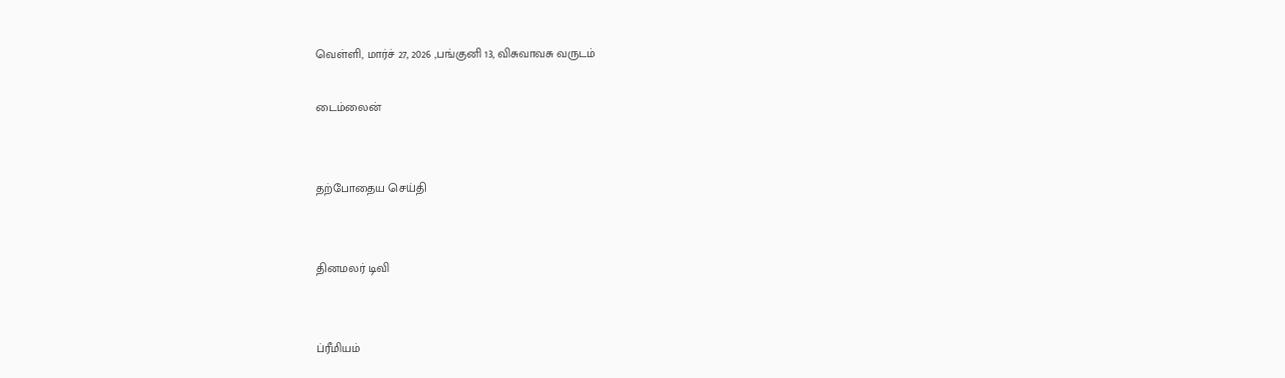வெள்ளி, மார்ச் 27, 2026 ,பங்குனி 13, விசுவாவசு வருடம்

டைம்லைன்


தற்போதைய செய்தி


தினமலர் டிவி


ப்ரீமியம்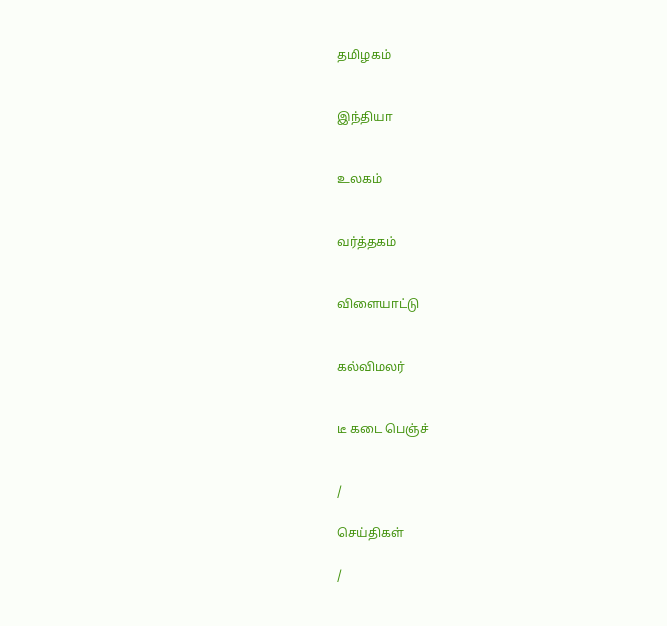தமிழகம்


இந்தியா


உலகம்


வர்த்தகம்


விளையாட்டு


கல்விமலர்


டீ கடை பெஞ்ச்


/

செய்திகள்

/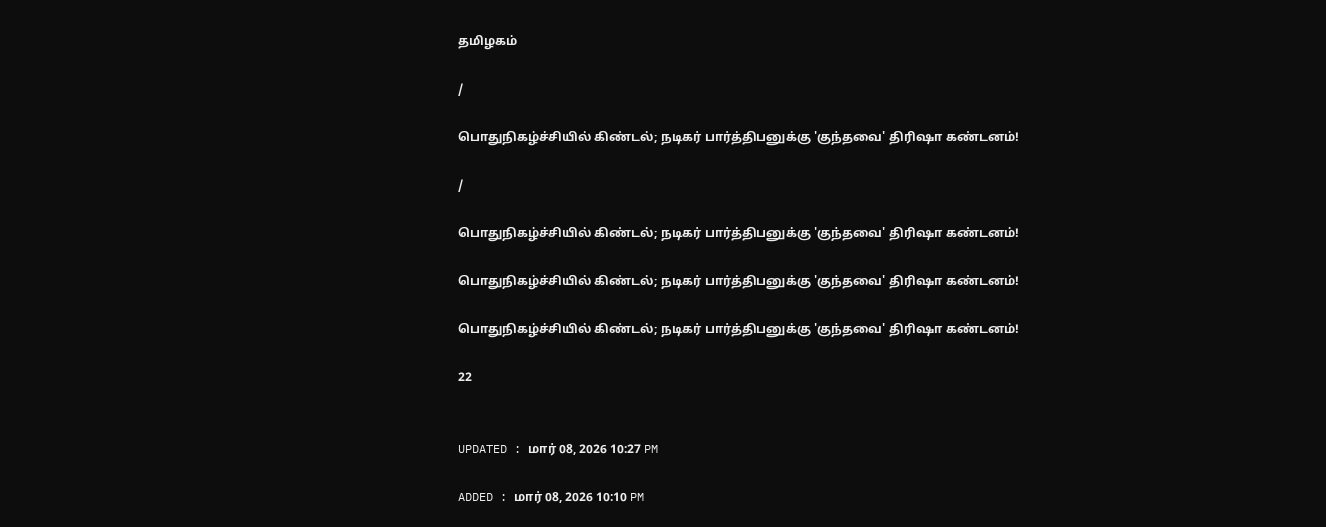தமிழகம்

/

பொதுநிகழ்ச்சியில் கிண்டல்; நடிகர் பார்த்திபனுக்கு 'குந்தவை' திரிஷா கண்டனம்!

/

பொதுநிகழ்ச்சியில் கிண்டல்; நடிகர் பார்த்திபனுக்கு 'குந்தவை' திரிஷா கண்டனம்!

பொதுநிகழ்ச்சியில் கிண்டல்; நடிகர் பார்த்திபனுக்கு 'குந்தவை' திரிஷா கண்டனம்!

பொதுநிகழ்ச்சியில் கிண்டல்; நடிகர் பார்த்திபனுக்கு 'குந்தவை' திரிஷா கண்டனம்!

22


UPDATED : மார் 08, 2026 10:27 PM

ADDED : மார் 08, 2026 10:10 PM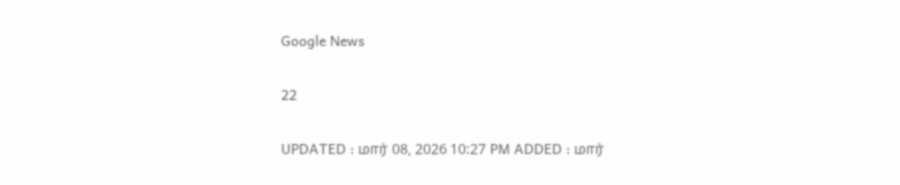Google News

22

UPDATED : மார் 08, 2026 10:27 PM ADDED : மார்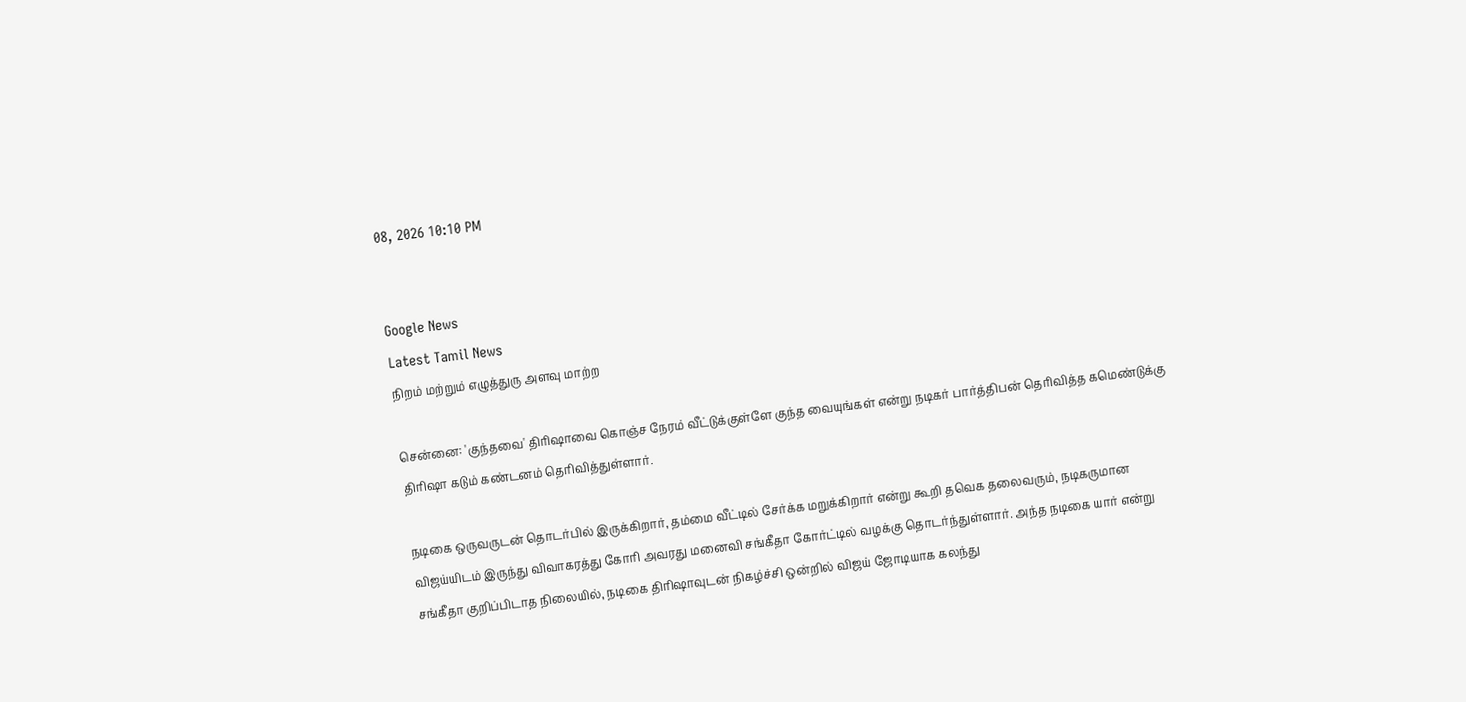08, 2026 10:10 PM


Google News
Latest Tamil News
நிறம் மற்றும் எழுத்துரு அளவு மாற்ற

சென்னை: 'குந்தவை' திரிஷாவை கொஞ்ச நேரம் வீட்டுக்குள்ளே குந்த வையுங்கள் என்று நடிகர் பார்த்திபன் தெரிவித்த கமெண்டுக்கு திரிஷா கடும் கண்டனம் தெரிவித்துள்ளார்.

நடிகை ஒருவருடன் தொடர்பில் இருக்கிறார், தம்மை வீட்டில் சேர்க்க மறுக்கிறார் என்று கூறி தவெக தலைவரும், நடிகருமான விஜய்யிடம் இருந்து விவாகரத்து கோரி அவரது மனைவி சங்கீதா கோர்ட்டில் வழக்கு தொடர்ந்துள்ளார். அந்த நடிகை யார் என்று சங்கீதா குறிப்பிடாத நிலையில், நடிகை திரிஷாவுடன் நிகழ்ச்சி ஒன்றில் விஜய் ஜோடியாக கலந்து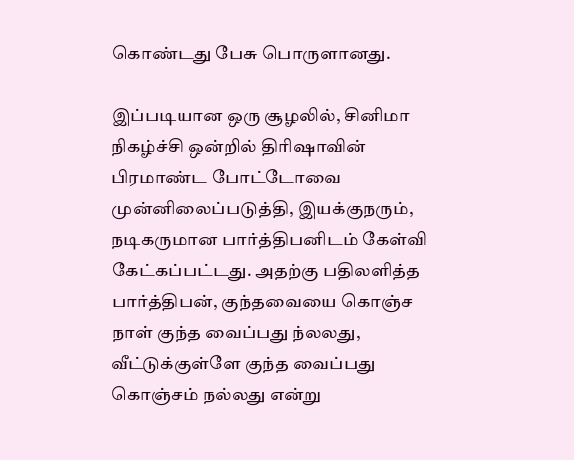கொண்டது பேசு பொருளானது.

இப்படியான ஒரு சூழலில், சினிமா நிகழ்ச்சி ஒன்றில் திரிஷாவின் பிரமாண்ட போட்டோவை முன்னிலைப்படுத்தி, இயக்குநரும், நடிகருமான பார்த்திபனிடம் கேள்வி கேட்கப்பட்டது. அதற்கு பதிலளித்த பார்த்திபன், குந்தவையை கொஞ்ச நாள் குந்த வைப்பது ந்லலது, வீட்டுக்குள்ளே குந்த வைப்பது கொஞ்சம் நல்லது என்று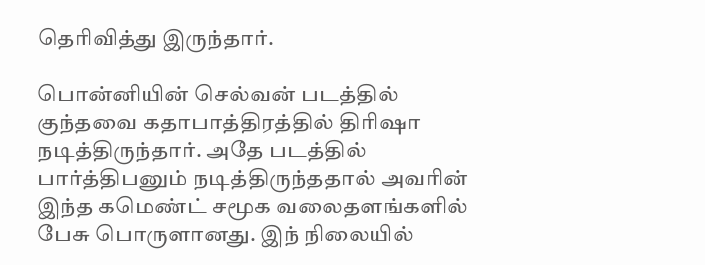தெரிவித்து இருந்தார்.

பொன்னியின் செல்வன் படத்தில் குந்தவை கதாபாத்திரத்தில் திரிஷா நடித்திருந்தார். அதே படத்தில் பார்த்திபனும் நடித்திருந்ததால் அவரின் இந்த கமெண்ட் சமூக வலைதளங்களில் பேசு பொருளானது. இந் நிலையில்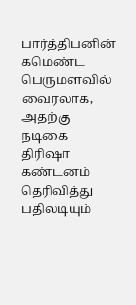பார்த்திபனின் கமெண்ட பெருமளவில் வைரலாக, அதற்கு நடிகை திரிஷா கண்டனம் தெரிவித்து பதிலடியும்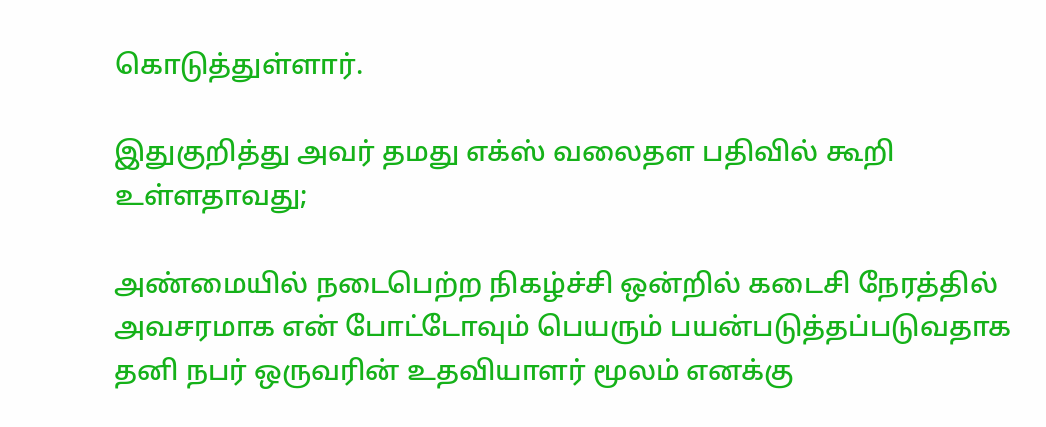கொடுத்துள்ளார்.

இதுகுறித்து அவர் தமது எக்ஸ் வலைதள பதிவில் கூறி உள்ளதாவது;

அண்மையில் நடைபெற்ற நிகழ்ச்சி ஒன்றில் கடைசி நேரத்தில் அவசரமாக என் போட்டோவும் பெயரும் பயன்படுத்தப்படுவதாக தனி நபர் ஒருவரின் உதவியாளர் மூலம் எனக்கு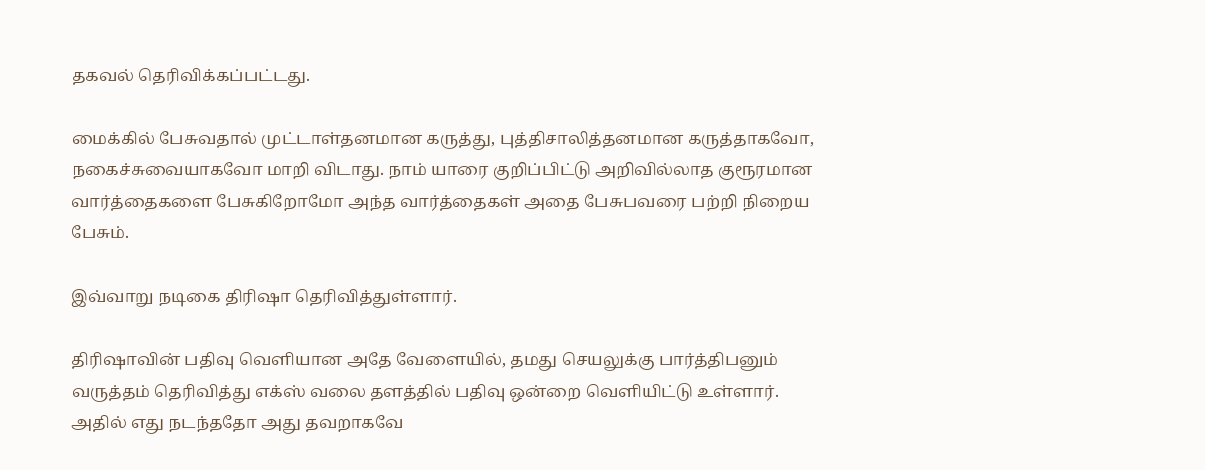தகவல் தெரிவிக்கப்பட்டது.

மைக்கில் பேசுவதால் முட்டாள்தனமான கருத்து, புத்திசாலித்தனமான கருத்தாகவோ, நகைச்சுவையாகவோ மாறி விடாது. நாம் யாரை குறிப்பிட்டு அறிவில்லாத குரூரமான வார்த்தைகளை பேசுகிறோமோ அந்த வார்த்தைகள் அதை பேசுபவரை பற்றி நிறைய பேசும்.

இவ்வாறு நடிகை திரிஷா தெரிவித்துள்ளார்.

திரிஷாவின் பதிவு வெளியான அதே வேளையில், தமது செயலுக்கு பார்த்திபனும் வருத்தம் தெரிவித்து எக்ஸ் வலை தளத்தில் பதிவு ஒன்றை வெளியிட்டு உள்ளார். அதில் எது நடந்ததோ அது தவறாகவே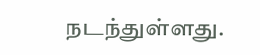நடந்துள்ளது.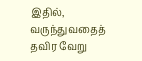இதில், வருந்துவதைத் தவிர வேறு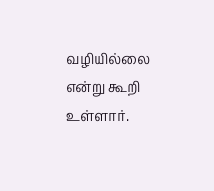வழியில்லை என்று கூறி உள்ளார்.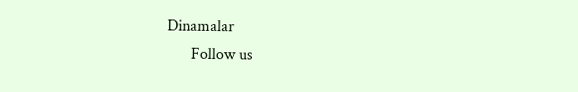Dinamalar
      Follow us